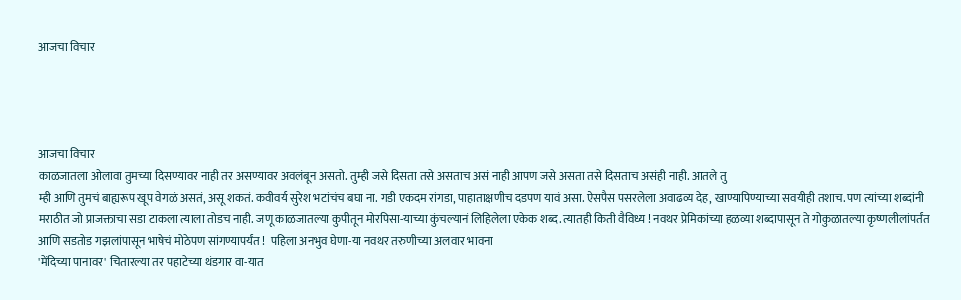आजचा विचार




आजचा विचार
काळजातला ओलावा तुमच्या दिसण्यावर नाही तर असण्यावर अवलंबून असतो. तुम्ही जसे दिसता तसे असताच असं नाही आपण जसे असता तसे दिसताच असंही नाही. आतले तु
म्ही आणि तुमचं बाह्यरूप खूप वेगळं असतं, असू शकतं. कवीवर्य सुरेश भटांचंच बघा ना. गडी एकदम रांगडा, पाहाताक्षणीच दडपण यावं असा. ऐसपैस पसरलेला अवाढव्य देह, खाण्यापिण्याच्या सवयीही तशाच. पण त्यांच्या शब्दांनी मराठीत जो प्राजक्ताचा सडा टाकला त्याला तोडच नाही. जणू काळजातल्या कुपीतून मोरपिसा-याच्या कुंचल्यानं लिहिलेला एकेक शब्द. त्यातही किती वैविध्य ! नवथर प्रेमिकांच्या हळव्या शब्दापासून ते गोकुळातल्या कृष्णलीलांपर्तंत आणि सडतोड गझलांपासून भाषेचं मोठेपण सांगण्यापर्यंत !  पहिला अनभुव घेणा-या नवथर तरुणीच्या अलवार भावना
'मेंदिच्या पानावर' चितारल्या तर पहाटेच्या थंडगार वा-यात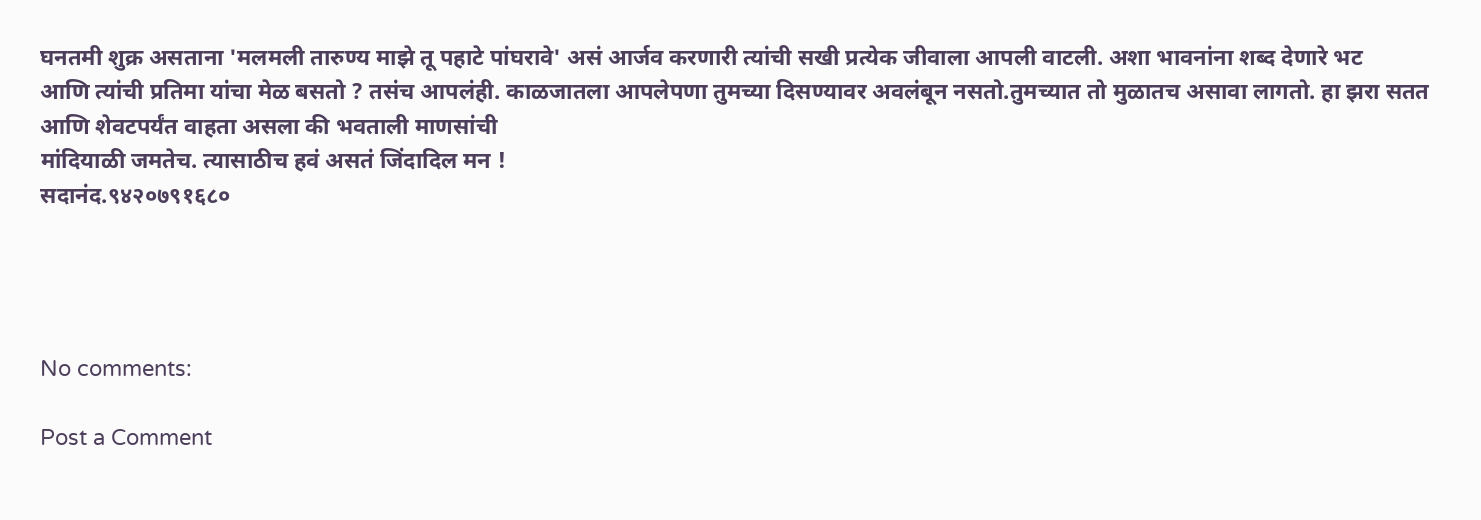घनतमी शुक्र असताना 'मलमली तारुण्य माझे तू पहाटे पांघरावे' असं आर्जव करणारी त्यांची सखी प्रत्येक जीवाला आपली वाटली. अशा भावनांना शब्द देणारे भट
आणि त्यांची प्रतिमा यांचा मेळ बसतो ? तसंच आपलंही. काळजातला आपलेपणा तुमच्या दिसण्यावर अवलंबून नसतो.तुमच्यात तो मुळातच असावा लागतो. हा झरा सतत आणि शेवटपर्यंत वाहता असला की भवताली माणसांची
मांदियाळी जमतेच. त्यासाठीच हवं असतं जिंदादिल मन !
सदानंद.९४२०७९१६८०




No comments:

Post a Comment